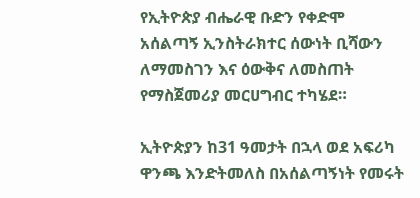የኢትዮጵያ ብሔራዊ ቡድን የቀድሞ አሰልጣኝ ኢንስትራክተር ሰውነት ቢሻውን ለማመስገን እና ዕውቅና ለመስጠት የማስጀመሪያ መርሀግብር ተካሄደ።

ኢትዮጵያን ከ31 ዓመታት በኋላ ወደ አፍሪካ ዋንጫ እንድትመለስ በአሰልጣኝነት የመሩት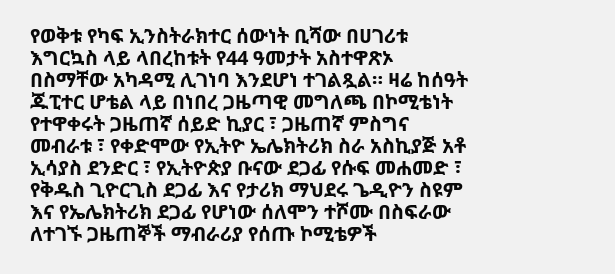የወቅቱ የካፍ ኢንስትራክተር ሰውነት ቢሻው በሀገሪቱ እግርኳስ ላይ ላበረከቱት የ44 ዓመታት አስተዋጽኦ በስማቸው አካዳሚ ሊገነባ እንደሆነ ተገልጿል። ዛሬ ከሰዓት ጁፒተር ሆቴል ላይ በነበረ ጋዜጣዊ መግለጫ በኮሚቴነት የተዋቀሩት ጋዜጠኛ ሰይድ ኪያር ፣ ጋዜጠኛ ምስግና መብራቱ ፣ የቀድሞው የኢትዮ ኤሌክትሪክ ስራ አስኪያጅ አቶ ኢሳያስ ደንድር ፣ የኢትዮጵያ ቡናው ደጋፊ የሱፍ መሐመድ ፣ የቅዱስ ጊዮርጊስ ደጋፊ እና የታሪክ ማህደሩ ጌዲዮን ስዩም እና የኤሌክትሪክ ደጋፊ የሆነው ሰለሞን ተሾሙ በስፍራው ለተገኙ ጋዜጠኞች ማብራሪያ የሰጡ ኮሚቴዎች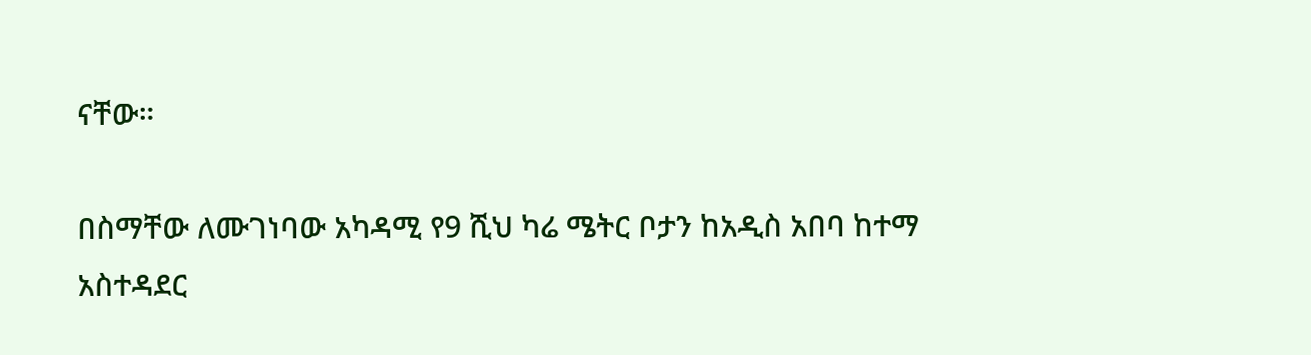ናቸው።

በስማቸው ለሙገነባው አካዳሚ የ9 ሺህ ካሬ ሜትር ቦታን ከአዲስ አበባ ከተማ አስተዳደር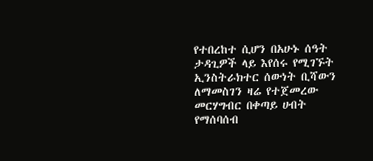የተበረከተ ሲሆን በአሁኑ ሰዓት ታዳጊዎች ላይ እየሰሩ የሚገኙት ኢንስትራክተር ሰውነት ቢሻውን ለማመስገን ዛሬ የተጀመረው መርሃግብር በቀጣይ ሀብት የማሰባሰብ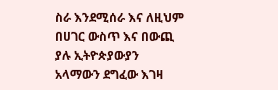ስራ እንደሚሰራ እና ለዚህም በሀገር ውስጥ እና በውጪ ያሉ ኢትዮጵያውያን አላማውን ደግፈው እገዛ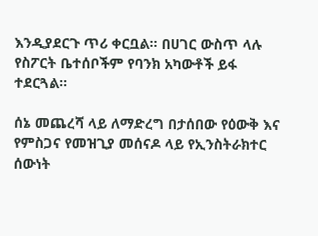እንዲያደርጉ ጥሪ ቀርቧል። በሀገር ውስጥ ላሉ የስፖርት ቤተሰቦችም የባንክ አካውቶች ይፋ ተደርጓል።

ሰኔ መጨረሻ ላይ ለማድረግ በታሰበው የዕውቅ እና የምስጋና የመዝጊያ መሰናዶ ላይ የኢንስትራክተር ሰውነት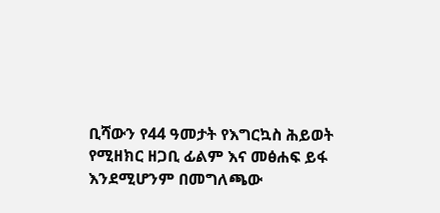ቢሻውን የ44 ዓመታት የእግርኳስ ሕይወት የሚዘክር ዘጋቢ ፊልም እና መፅሐፍ ይፋ እንደሚሆንም በመግለጫው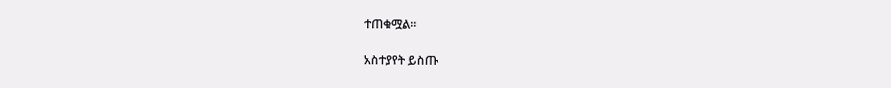ተጠቁሟል።

አስተያየት ይስጡ